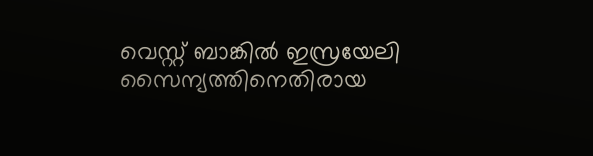വെസ്റ്റ് ബാങ്കില്‍ ഇസ്രയേലി സൈന്യത്തിനെതിരായ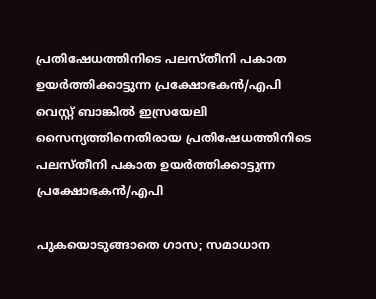പ്രതിഷേധത്തിനിടെ പലസ്തീനി പകാത ഉയര്‍ത്തിക്കാട്ടുന്ന പ്രക്ഷോഭകന്‍/എപി
വെസ്റ്റ് ബാങ്കില്‍ ഇസ്രയേലി സൈന്യത്തിനെതിരായ പ്രതിഷേധത്തിനിടെ പലസ്തീനി പകാത ഉയര്‍ത്തിക്കാട്ടുന്ന പ്രക്ഷോഭകന്‍/എപി

പുകയൊടുങ്ങാതെ ഗാസ; സമാധാന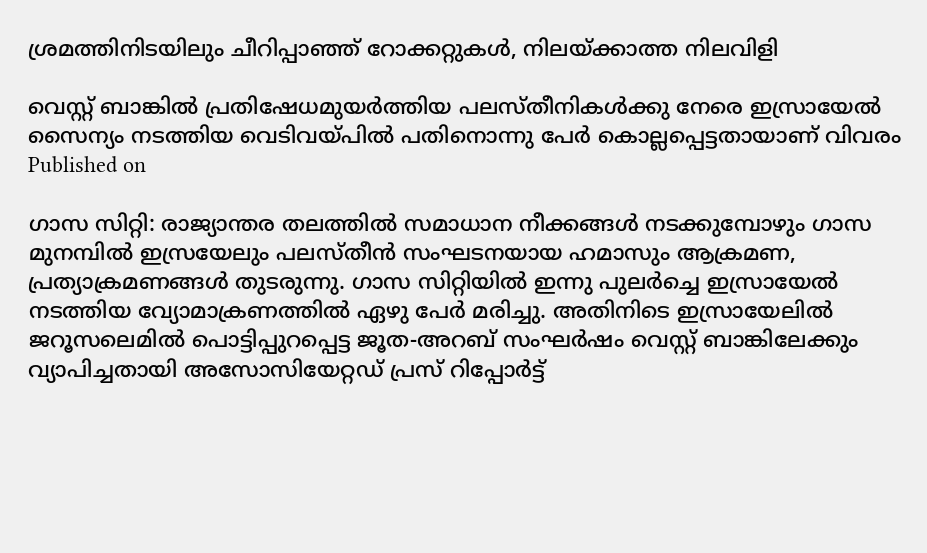ശ്രമത്തിനിടയിലും ചീറിപ്പാഞ്ഞ് റോക്കറ്റുകള്‍, നിലയ്ക്കാത്ത നിലവിളി

വെസ്റ്റ് ബാങ്കില്‍ പ്രതിഷേധമുയര്‍ത്തിയ പലസ്തീനികള്‍ക്കു നേരെ ഇസ്രായേല്‍ സൈന്യം നടത്തിയ വെടിവയ്പില്‍ പതിനൊന്നു പേര്‍ കൊല്ലപ്പെട്ടതായാണ് വിവരം
Published on

ഗാസ സിറ്റി: രാജ്യാന്തര തലത്തില്‍ സമാധാന നീക്കങ്ങള്‍ നടക്കുമ്പോഴും ഗാസ മുനമ്പില്‍ ഇസ്രയേലും പലസ്തീന്‍ സംഘടനയായ ഹമാസും ആക്രമണ, പ്രത്യാക്രമണങ്ങള്‍ തുടരുന്നു. ഗാസ സിറ്റിയില്‍ ഇന്നു പുലര്‍ച്ചെ ഇസ്രായേല്‍ നടത്തിയ വ്യോമാക്രണത്തില്‍ ഏഴു പേര്‍ മരിച്ചു. അതിനിടെ ഇസ്രായേലില്‍ ജറൂസലെമില്‍ പൊട്ടിപ്പുറപ്പെട്ട ജൂത-അറബ് സംഘര്‍ഷം വെസ്റ്റ് ബാങ്കിലേക്കും വ്യാപിച്ചതായി അസോസിയേറ്റഡ് പ്രസ് റിപ്പോര്‍ട്ട്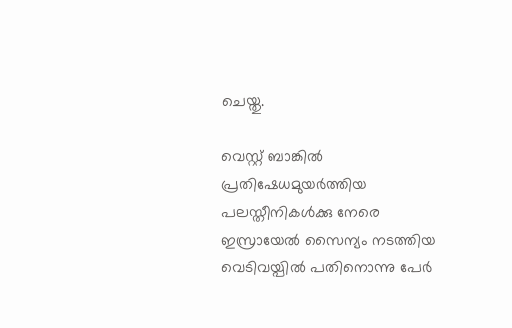ചെയ്തു.

വെസ്റ്റ് ബാങ്കില്‍ പ്രതിഷേധമുയര്‍ത്തിയ പലസ്തീനികള്‍ക്കു നേരെ ഇസ്രായേല്‍ സൈന്യം നടത്തിയ വെടിവയ്പില്‍ പതിനൊന്നു പേര്‍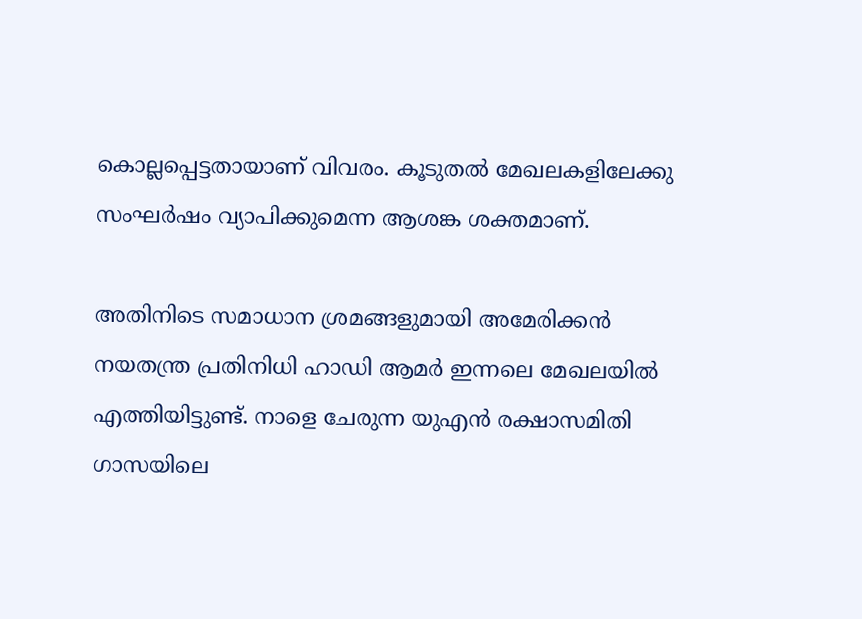കൊല്ലപ്പെട്ടതായാണ് വിവരം. കൂടുതല്‍ മേഖലകളിലേക്കു സംഘര്‍ഷം വ്യാപിക്കുമെന്ന ആശങ്ക ശക്തമാണ്.

അതിനിടെ സമാധാന ശ്രമങ്ങളുമായി അമേരിക്കന്‍ നയതന്ത്ര പ്രതിനിധി ഹാഡി ആമര്‍ ഇന്നലെ മേഖലയില്‍ എത്തിയിട്ടുണ്ട്. നാളെ ചേരുന്ന യുഎന്‍ രക്ഷാസമിതി ഗാസയിലെ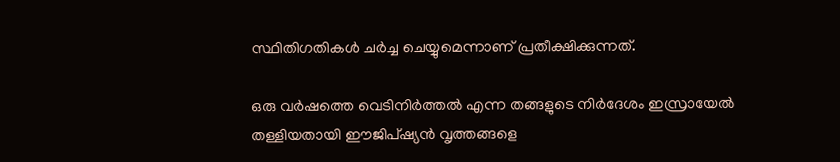സ്ഥിതിഗതികള്‍ ചര്‍ച്ച ചെയ്യുമെന്നാണ് പ്രതീക്ഷിക്കുന്നത്.

ഒരു വര്‍ഷത്തെ വെടിനിര്‍ത്തല്‍ എന്ന തങ്ങളുടെ നിര്‍ദേശം ഇസ്രായേല്‍ തള്ളിയതായി ഈജിപ്ഷ്യന്‍ വൃത്തങ്ങളെ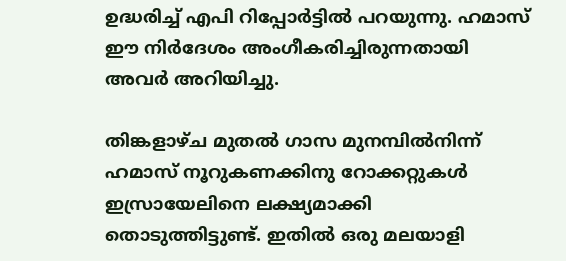ഉദ്ധരിച്ച് എപി റിപ്പോര്‍ട്ടില്‍ പറയുന്നു. ഹമാസ് ഈ നിര്‍ദേശം അംഗീകരിച്ചിരുന്നതായി അവര്‍ അറിയിച്ചു.

തിങ്കളാഴ്ച മുതല്‍ ഗാസ മുനമ്പില്‍നിന്ന് ഹമാസ് നൂറുകണക്കിനു റോക്കറ്റുകള്‍ ഇസ്രായേലിനെ ലക്ഷ്യമാക്കി തൊടുത്തിട്ടുണ്ട്. ഇതില്‍ ഒരു മലയാളി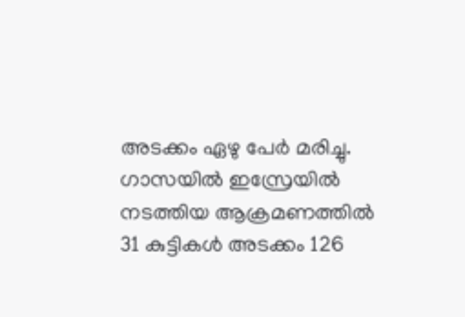അടക്കം ഏഴു പേര്‍ മരിച്ചു. ഗാസയില്‍ ഇസ്രേയില്‍ നടത്തിയ ആക്രമണത്തില്‍ 31 കുട്ടികള്‍ അടക്കം 126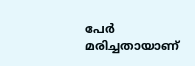പേര്‍ മരിച്ചതായാണ്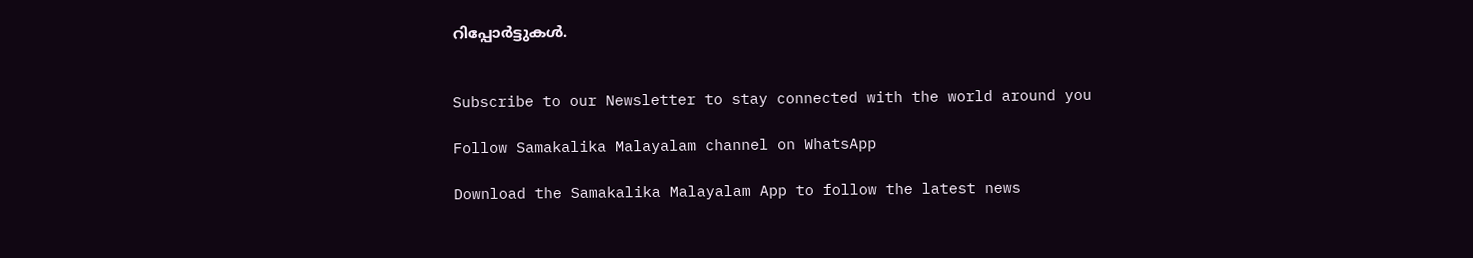റിപ്പോര്‍ട്ടുകള്‍.


Subscribe to our Newsletter to stay connected with the world around you

Follow Samakalika Malayalam channel on WhatsApp

Download the Samakalika Malayalam App to follow the latest news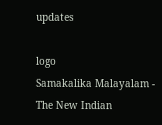updates

logo
Samakalika Malayalam - The New Indian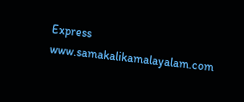Express
www.samakalikamalayalam.com